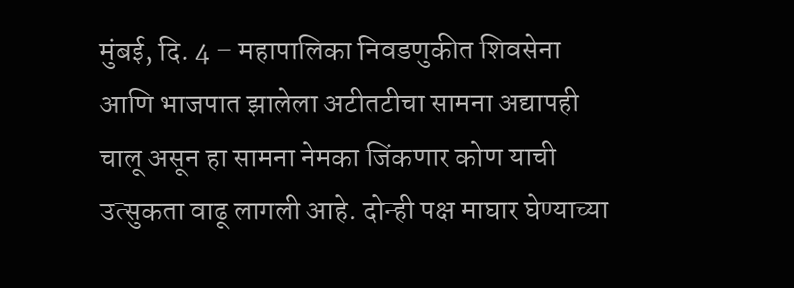मुंबई, दि. 4 – महापालिका निवडणुकीत शिवसेना आणि भाजपात झालेला अटीतटीचा सामना अद्यापही चालू असून हा सामना नेमका जिंकणार कोण याची उत्सुकता वाढू लागली आहे. दोन्ही पक्ष माघार घेण्याच्या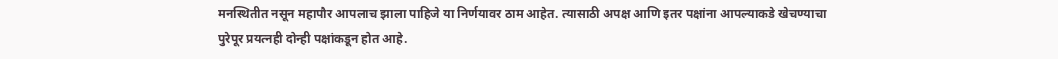मनस्थितीत नसून महापौर आपलाच झाला पाहिजे या निर्णयावर ठाम आहेत. त्यासाठी अपक्ष आणि इतर पक्षांना आपल्याकडे खेचण्याचा पुरेपूर प्रयत्नही दोन्ही पक्षांकडून होत आहे.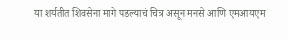या शर्यतीत शिवसेना मागे पडल्याचं चित्र असून मनसे आणि एमआयएम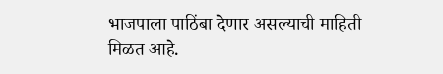भाजपाला पाठिंबा देणार असल्याची माहिती मिळत आहे.